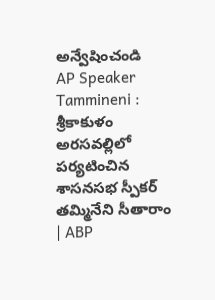అన్వేషించండి
AP Speaker Tammineni : శ్రీకాకుళం అరసవల్లిలో పర్యటించిన శాసనసభ స్పీకర్ తమ్మినేని సీతారాం | ABP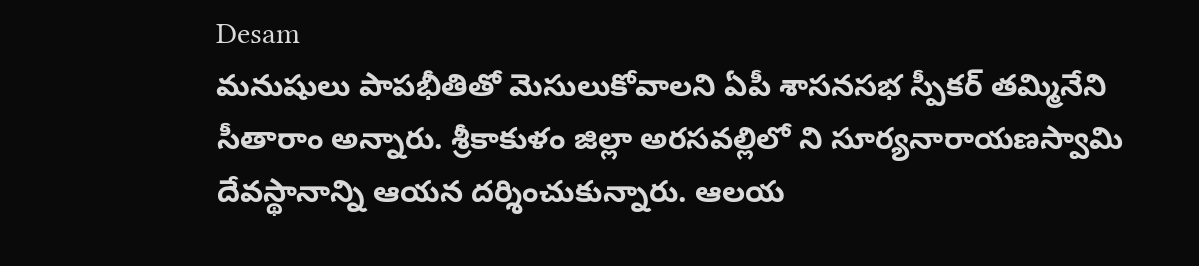Desam
మనుషులు పాపభీతితో మెసులుకోవాలని ఏపీ శాసనసభ స్పీకర్ తమ్మినేని సీతారాం అన్నారు. శ్రీకాకుళం జిల్లా అరసవల్లిలో ని సూర్యనారాయణస్వామి దేవస్థానాన్ని ఆయన దర్శించుకున్నారు. ఆలయ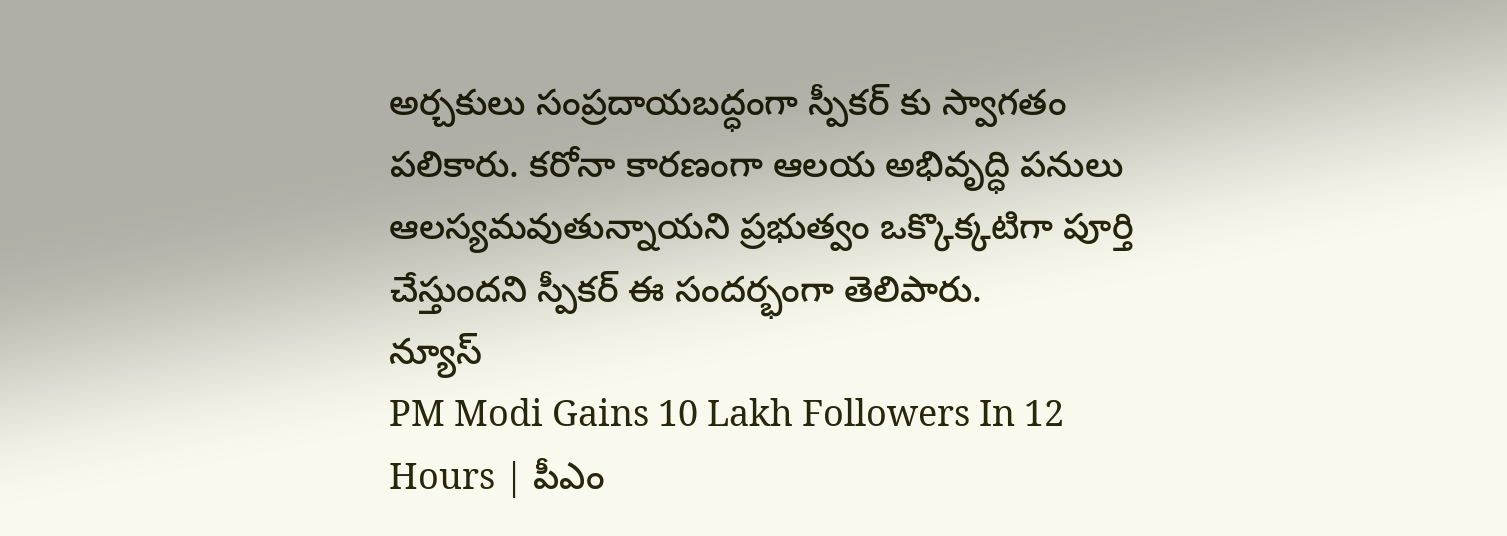అర్చకులు సంప్రదాయబద్ధంగా స్పీకర్ కు స్వాగతం పలికారు. కరోనా కారణంగా ఆలయ అభివృద్ధి పనులు ఆలస్యమవుతున్నాయని ప్రభుత్వం ఒక్కొక్కటిగా పూర్తి చేస్తుందని స్పీకర్ ఈ సందర్భంగా తెలిపారు.
న్యూస్
PM Modi Gains 10 Lakh Followers In 12 Hours | పీఎం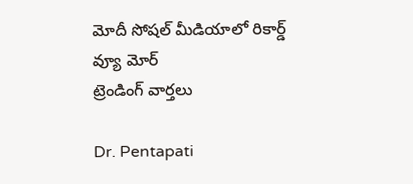మోదీ సోషల్ మీడియాలో రికార్డ్
వ్యూ మోర్
ట్రెండింగ్ వార్తలు

Dr. Pentapati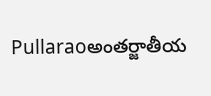Pullaraoఅంతర్జాతీయ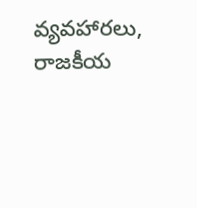వ్యవహారలు, రాజకీయ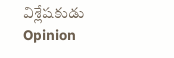విశ్లేషకుడు
Opinion